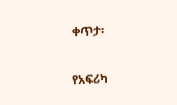ቀጥታ፡

የአፍሪካ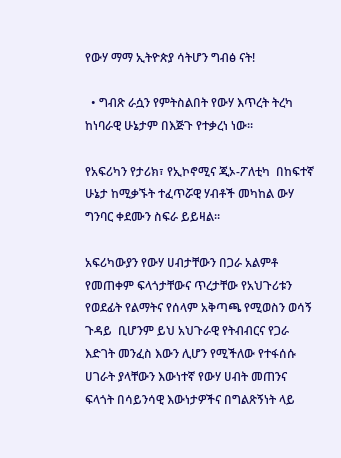የውሃ ማማ ኢትዮጵያ ሳትሆን ግብፅ ናት!

  • ግብጽ ራሷን የምትስልበት የውሃ እጥረት ትረካ ከነባራዊ ሁኔታም በእጅጉ የተቃረነ ነው።

የአፍሪካን የታሪክ፣ የኢኮኖሚና ጂኦ-ፖለቲካ  በከፍተኛ ሁኔታ ከሚቃኙት ተፈጥሯዊ ሃብቶች መካከል ውሃ ግንባር ቀደሙን ስፍራ ይይዛል።

አፍሪካውያን የውሃ ሀብታቸውን በጋራ አልምቶ የመጠቀም ፍላጎታቸውና ጥረታቸው የአህጉሪቱን የወደፊት የልማትና የሰላም አቅጣጫ የሚወስን ወሳኝ ጉዳይ  ቢሆንም ይህ አህጉራዊ የትብብርና የጋራ እድገት መንፈስ እውን ሊሆን የሚችለው የተፋሰሱ ሀገራት ያላቸውን እውነተኛ የውሃ ሀብት መጠንና ፍላጎት በሳይንሳዊ እውነታዎችና በግልጽኝነት ላይ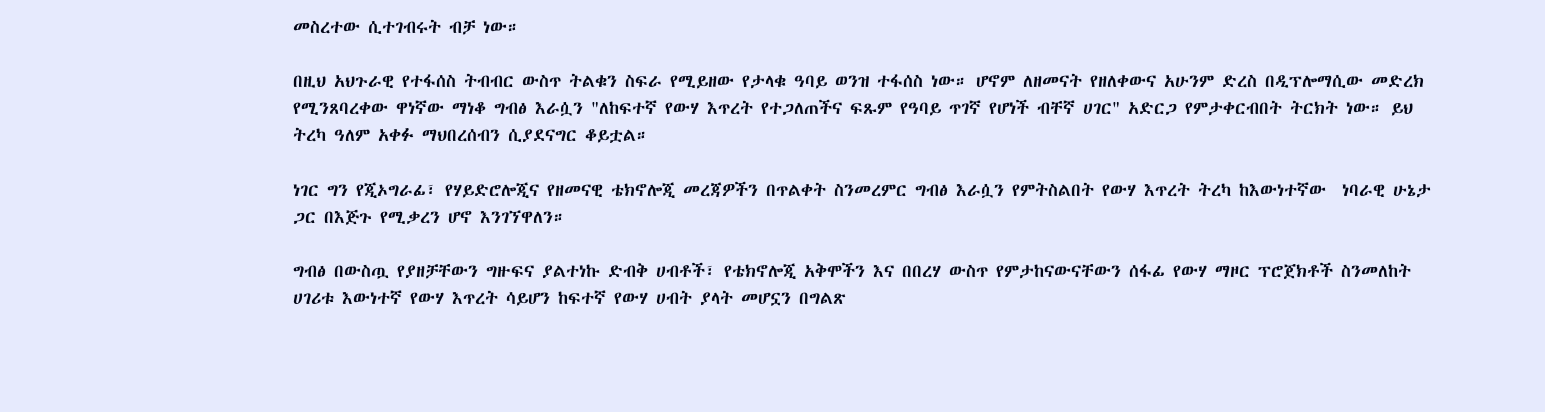መስረተው ሲተገብሩት ብቻ ነው።

በዚህ አህጉራዊ የተፋሰስ ትብብር ውስጥ ትልቁን ስፍራ የሚይዘው የታላቁ ዓባይ ወንዝ ተፋሰስ ነው። ሆኖም ለዘመናት የዘለቀውና አሁንም ድረስ በዲፕሎማሲው መድረክ የሚንጸባረቀው ዋነኛው ማነቆ ግብፅ እራሷን "ለከፍተኛ የውሃ እጥረት የተጋለጠችና ፍጹም የዓባይ ጥገኛ የሆነች ብቸኛ ሀገር" አድርጋ የምታቀርብበት ትርክት ነው። ይህ ትረካ ዓለም አቀፉ ማህበረሰብን ሲያደናግር ቆይቷል።

ነገር ግን የጂኦግራፊ፣ የሃይድሮሎጂና የዘመናዊ ቴክኖሎጂ መረጃዎችን በጥልቀት ስንመረምር ግብፅ እራሷን የምትስልበት የውሃ እጥረት ትረካ ከእውነተኛው  ነባራዊ ሁኔታ ጋር በእጅጉ የሚቃረን ሆኖ እንገኘዋለን።

ግብፅ በውስጧ የያዘቻቸውን ግዙፍና ያልተነኩ ድብቅ ሀብቶች፣ የቴክኖሎጂ አቅሞችን እና በበረሃ ውስጥ የምታከናውናቸውን ሰፋፊ የውሃ ማዞር ፕሮጀክቶች ስንመለከት ሀገሪቱ እውነተኛ የውሃ እጥረት ሳይሆን ከፍተኛ የውሃ ሀብት ያላት መሆኗን በግልጽ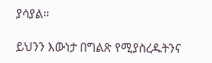ያሳያል።

ይህንን እውነታ በግልጽ የሚያስረዱትንና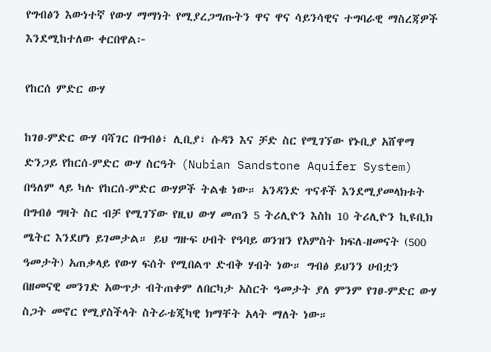የግብፅን እውነተኛ የውሃ ማማነት የሚያረጋግጡትን ዋና ዋና ሳይንሳዊና ተግባራዊ ማስረጃዎች እንደሚከተለው ቀርበዋል፦

የከርሰ ምድር ውሃ

ከገፀ-ምድር ውሃ ባሻገር በግብፅ፣ ሊቢያ፣ ሱዳን እና ቻድ ስር የሚገኘው የኑቢያ አሸዋማ ድንጋይ የከርሰ-ምድር ውሃ ስርዓት (Nubian Sandstone Aquifer System) በዓለም ላይ ካሉ የከርሰ-ምድር ውሃዎች ትልቁ ነው። አንዳንድ ጥናቶች እንደሚያመላክቱት በግብፅ ግዛት ስር ብቻ የሚገኘው የዚህ ውሃ መጠን 5 ትሪሊዮን እስከ 10 ትሪሊዮን ኪዩቢክ ሜትር እንደሆነ ይገመታል። ይህ ግዙፍ ሀብት የዓባይ ወንዝን የአምስት ክፍለ-ዘመናት (500 ዓመታት) አጠቃላይ የውሃ ፍሰት የሚበልጥ ድብቅ ሃብት ነው። ግብፅ ይህንን ሀብቷን በዘመናዊ መንገድ አውጥታ ብትጠቀም ለበርካታ አስርት ዓመታት ያለ ምንም የገፀ-ምድር ውሃ ስጋት መኖር የሚያስችላት ስትራቴጂካዊ ክማቸት አላት ማለት ነው።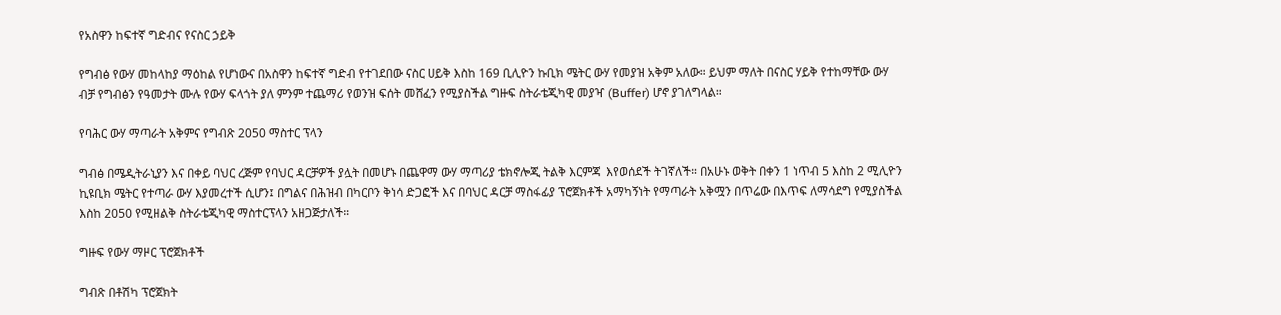የአስዋን ከፍተኛ ግድብና የናስር ኃይቅ

የግብፅ የውሃ መከላከያ ማዕከል የሆነውና በአስዋን ከፍተኛ ግድብ የተገደበው ናስር ሀይቅ እስከ 169 ቢሊዮን ኩቢክ ሜትር ውሃ የመያዝ አቅም አለው። ይህም ማለት በናስር ሃይቅ የተከማቸው ውሃ ብቻ የግብፅን የዓመታት ሙሉ የውሃ ፍላጎት ያለ ምንም ተጨማሪ የወንዝ ፍሰት መሸፈን የሚያስችል ግዙፍ ስትራቴጂካዊ መያዣ (Buffer) ሆኖ ያገለግላል።

የባሕር ውሃ ማጣራት አቅምና የግብጽ 2050 ማስተር ፕላን

ግብፅ በሜዲትራኒያን እና በቀይ ባህር ረጅም የባህር ዳርቻዎች ያሏት በመሆኑ በጨዋማ ውሃ ማጣሪያ ቴክኖሎጂ ትልቅ እርምጃ  እየወሰደች ትገኛለች። በአሁኑ ወቅት በቀን 1 ነጥብ 5 እስከ 2 ሚሊዮን ኪዩቢክ ሜትር የተጣራ ውሃ እያመረተች ሲሆን፤ በግልና በሕዝብ በካርቦን ቅነሳ ድጋፎች እና በባህር ዳርቻ ማስፋፊያ ፕሮጀክቶች አማካኝነት የማጣራት አቅሟን በጥሬው በእጥፍ ለማሳደግ የሚያስችል እስከ 2050 የሚዘልቅ ስትራቴጂካዊ ማስተርፕላን አዘጋጅታለች።

ግዙፍ የውሃ ማዞር ፕሮጀክቶች

ግብጽ በቶሽካ ፕሮጀክት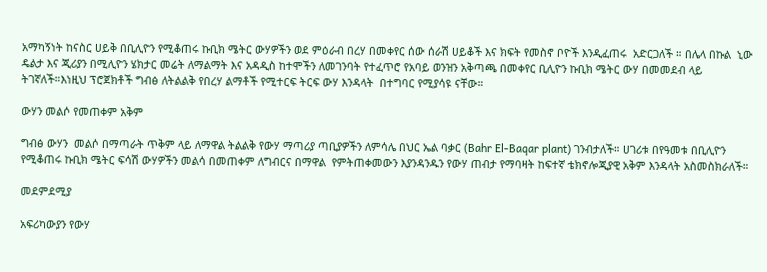አማካኝነት ከናስር ሀይቅ በቢሊዮን የሚቆጠሩ ኩቢክ ሜትር ውሃዎችን ወደ ምዕራብ በረሃ በመቀየር ሰው ሰራሽ ሀይቆች እና ክፍት የመስኖ ቦዮች እንዲፈጠሩ  አድርጋለች ። በሌላ በኩል  ኒው ዴልታ እና ጂሪያን በሚሊዮን ሄክታር መሬት ለማልማት እና አዳዲስ ከተሞችን ለመገንባት የተፈጥሮ የአባይ ወንዝን አቅጣጫ በመቀየር ቢሊዮን ኩቢክ ሜትር ውሃ በመመደብ ላይ ትገኛለች።እነዚህ ፕሮጀክቶች ግብፅ ለትልልቅ የበረሃ ልማቶች የሚተርፍ ትርፍ ውሃ እንዳላት  በተግባር የሚያሳዩ ናቸው።

ውሃን መልሶ የመጠቀም አቅም

ግብፅ ውሃን  መልሶ በማጣራት ጥቅም ላይ ለማዋል ትልልቅ የውሃ ማጣሪያ ጣቢያዎችን ለምሳሌ በህር ኤል ባቃር (Bahr El-Baqar plant) ገንብታለች። ሀገሪቱ በየዓመቱ በቢሊዮን የሚቆጠሩ ኩቢክ ሜትር ፍሳሽ ውሃዎችን መልሳ በመጠቀም ለግብርና በማዋል  የምትጠቀመውን እያንዳንዱን የውሃ ጠብታ የማባዛት ከፍተኛ ቴክኖሎጂያዊ አቅም እንዳላት አስመስክራለች።

መደምደሚያ

አፍሪካውያን የውሃ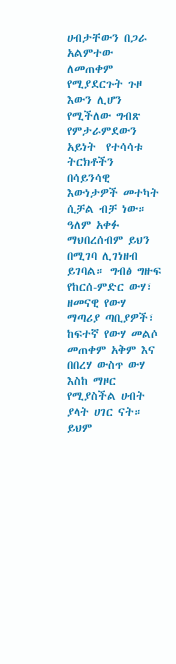ሀብታቸውን በጋራ አልምተው ለመጠቀም የሚያደርጉት ጉዞ እውን ሊሆን የሚችለው ግብጽ የምታራምደውን አይነት  የተሳሳቱ ትርክቶችን  በሳይንሳዊ እውነታዎች መተካት ሲቻል ብቻ ነው። ዓለም አቀፉ ማህበረሰብም ይህን በሚገባ ሊገነዘብ ይገባል። ግብፅ ግዙፍ የከርሰ-ምድር ውሃ፣ ዘመናዊ የውሃ ማጣሪያ ጣቢያዎች፣ ከፍተኛ የውሃ መልሶ መጠቀም አቅም እና በበረሃ ውስጥ ውሃ እስከ ማዞር የሚያስችል ሀብት ያላት ሀገር ናት። ይህም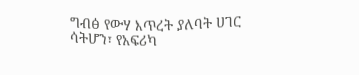ግብፅ የውሃ እጥረት ያለባት ሀገር ሳትሆን፣ የአፍሪካ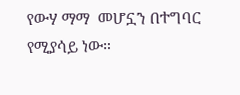የውሃ ማማ  መሆኗን በተግባር የሚያሳይ ነው።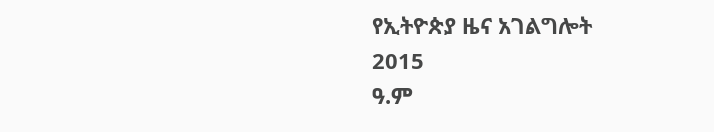የኢትዮጵያ ዜና አገልግሎት
2015
ዓ.ም